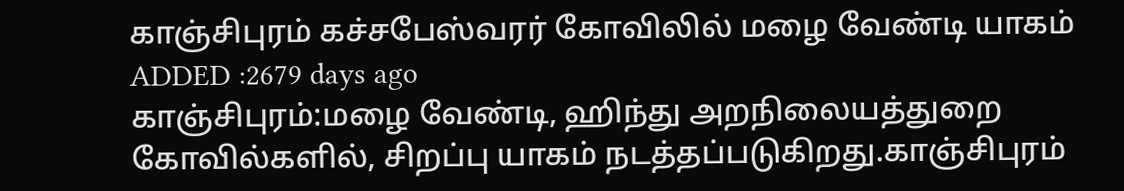காஞ்சிபுரம் கச்சபேஸ்வரர் கோவிலில் மழை வேண்டி யாகம்
ADDED :2679 days ago
காஞ்சிபுரம்:மழை வேண்டி, ஹிந்து அறநிலையத்துறை கோவில்களில், சிறப்பு யாகம் நடத்தப்படுகிறது.காஞ்சிபுரம்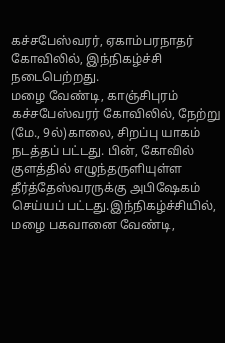கச்சபேஸ்வரர், ஏகாம்பரநாதர் கோவிலில், இந்நிகழ்ச்சி
நடைபெற்றது.
மழை வேண்டி, காஞ்சிபுரம் கச்சபேஸ்வரர் கோவிலில், நேற்று (மே., 9ல்)காலை, சிறப்பு யாகம் நடத்தப் பட்டது. பின், கோவில் குளத்தில் எழுந்தருளியுள்ள தீர்த்தேஸ்வரருக்கு அபிஷேகம் செய்யப் பட்டது.இந்நிகழ்ச்சியில், மழை பகவானை வேண்டி,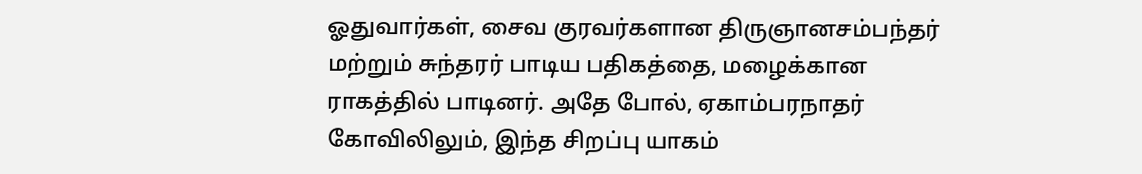ஓதுவார்கள், சைவ குரவர்களான திருஞானசம்பந்தர் மற்றும் சுந்தரர் பாடிய பதிகத்தை, மழைக்கான ராகத்தில் பாடினர். அதே போல், ஏகாம்பரநாதர் கோவிலிலும், இந்த சிறப்பு யாகம்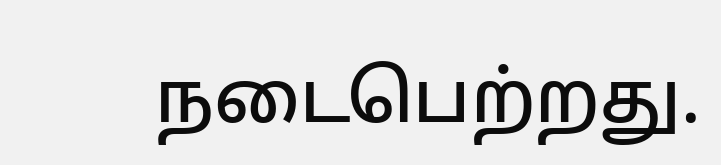நடைபெற்றது.